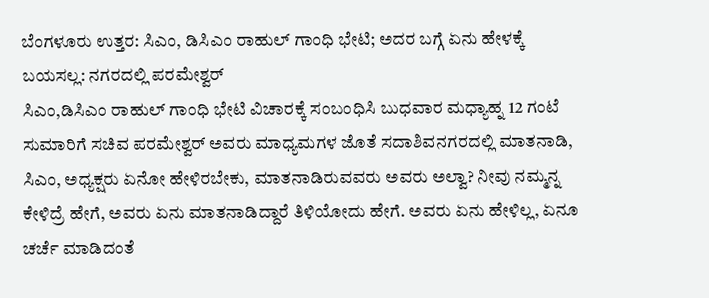ಬೆಂಗಳೂರು ಉತ್ತರ: ಸಿಎಂ, ಡಿಸಿಎಂ ರಾಹುಲ್ ಗಾಂಧಿ ಭೇಟಿ; ಅದರ ಬಗ್ಗೆ ಏನು ಹೇಳಕ್ಕೆ ಬಯಸಲ್ಲ: ನಗರದಲ್ಲಿ ಪರಮೇಶ್ವರ್
ಸಿಎಂ,ಡಿಸಿಎಂ ರಾಹುಲ್ ಗಾಂಧಿ ಭೇಟಿ ವಿಚಾರಕ್ಕೆ ಸಂಬಂಧಿಸಿ ಬುಧವಾರ ಮಧ್ಯಾಹ್ನ 12 ಗಂಟೆ ಸುಮಾರಿಗೆ ಸಚಿವ ಪರಮೇಶ್ವರ್ ಅವರು ಮಾಧ್ಯಮಗಳ ಜೊತೆ ಸದಾಶಿವನಗರದಲ್ಲಿ ಮಾತನಾಡಿ, ಸಿಎಂ, ಅಧ್ಯಕ್ಷರು ಏನೋ ಹೇಳಿರಬೇಕು, ಮಾತನಾಡಿರುವವರು ಅವರು ಅಲ್ವಾ? ನೀವು ನಮ್ಮನ್ನ ಕೇಳಿದ್ರೆ ಹೇಗೆ, ಅವರು ಏನು ಮಾತನಾಡಿದ್ದಾರೆ ತಿಳಿಯೋದು ಹೇಗೆ. ಅವರು ಏನು ಹೇಳಿಲ್ಲ, ಏನೂ ಚರ್ಚೆ ಮಾಡಿದಂತೆ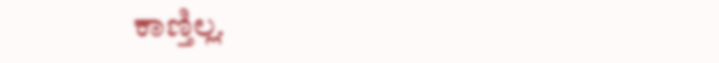ಕಾಣ್ತಿಲ್ಲ.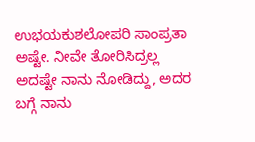ಉಭಯಕುಶಲೋಪರಿ ಸಾಂಪ್ರತಾ ಅಷ್ಟೇ. ನೀವೇ ತೋರಿಸಿದ್ರಲ್ಲ ಅದಷ್ಟೇ ನಾನು ನೋಡಿದ್ದು, ಅದರ ಬಗ್ಗೆ ನಾನು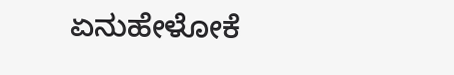ಏನುಹೇಳೋಕೆ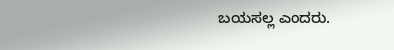ಬಯಸಲ್ಲ ಎಂದರು.